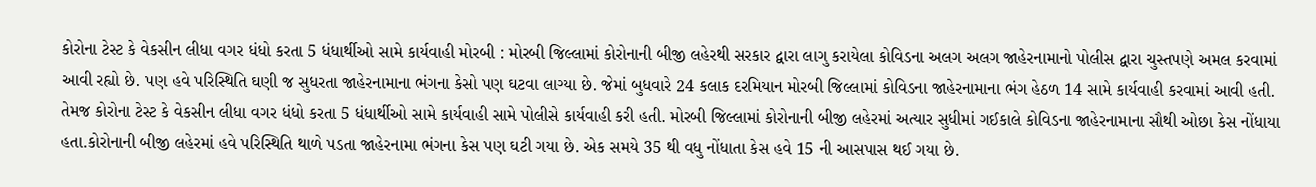કોરોના ટેસ્ટ કે વેકસીન લીધા વગર ધંધો કરતા 5 ધંધાર્થીઓ સામે કાર્યવાહી મોરબી : મોરબી જિલ્લામાં કોરોનાની બીજી લહેરથી સરકાર દ્વારા લાગુ કરાયેલા કોવિડના અલગ અલગ જાહેરનામાનો પોલીસ દ્વારા ચુસ્તપણે અમલ કરવામાં આવી રહ્યો છે. પણ હવે પરિસ્થિતિ ઘણી જ સુધરતા જાહેરનામાના ભંગના કેસો પણ ઘટવા લાગ્યા છે. જેમાં બુધવારે 24 કલાક દરમિયાન મોરબી જિલ્લામાં કોવિડના જાહેરનામાના ભંગ હેઠળ 14 સામે કાર્યવાહી કરવામાં આવી હતી. તેમજ કોરોના ટેસ્ટ કે વેકસીન લીધા વગર ધંધો કરતા 5 ધંધાર્થીઓ સામે કાર્યવાહી સામે પોલીસે કાર્યવાહી કરી હતી. મોરબી જિલ્લામાં કોરોનાની બીજી લહેરમાં અત્યાર સુધીમાં ગઈકાલે કોવિડના જાહેરનામાના સૌથી ઓછા કેસ નોંધાયા હતા.કોરોનાની બીજી લહેરમાં હવે પરિસ્થિતિ થાળે પડતા જાહેરનામા ભંગના કેસ પણ ઘટી ગયા છે. એક સમયે 35 થી વધુ નોંધાતા કેસ હવે 15 ની આસપાસ થઈ ગયા છે.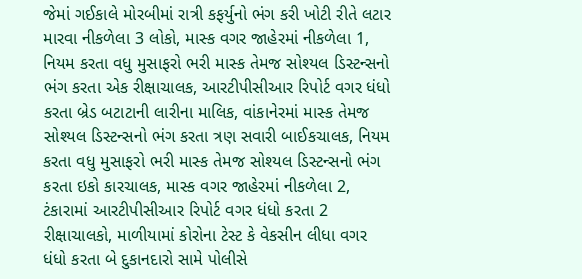જેમાં ગઈકાલે મોરબીમાં રાત્રી કફર્યુનો ભંગ કરી ખોટી રીતે લટાર મારવા નીકળેલા 3 લોકો, માસ્ક વગર જાહેરમાં નીકળેલા 1, નિયમ કરતા વધુ મુસાફરો ભરી માસ્ક તેમજ સોશ્યલ ડિસ્ટન્સનો ભંગ કરતા એક રીક્ષાચાલક, આરટીપીસીઆર રિપોર્ટ વગર ધંધો કરતા બ્રેડ બટાટાની લારીના માલિક, વાંકાનેરમાં માસ્ક તેમજ સોશ્યલ ડિસ્ટન્સનો ભંગ કરતા ત્રણ સવારી બાઈકચાલક, નિયમ કરતા વધુ મુસાફરો ભરી માસ્ક તેમજ સોશ્યલ ડિસ્ટન્સનો ભંગ કરતા ઇકો કારચાલક, માસ્ક વગર જાહેરમાં નીકળેલા 2, ટંકારામાં આરટીપીસીઆર રિપોર્ટ વગર ધંધો કરતા 2 રીક્ષાચાલકો, માળીયામાં કોરોના ટેસ્ટ કે વેકસીન લીધા વગર ધંધો કરતા બે દુકાનદારો સામે પોલીસે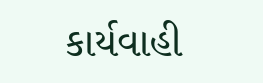કાર્યવાહી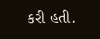કરી હતી.